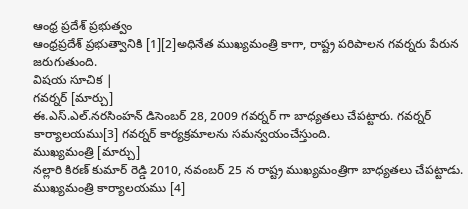ఆంధ్ర ప్రదేశ్ ప్రభుత్వం
ఆంధ్రప్రదేశ్ ప్రభుత్వానికి [1][2]అధినేత ముఖ్యమంత్రి కాగా, రాష్ట్ర పరిపాలన గవర్నరు పేరున జరుగుతుంది.
విషయ సూచిక |
గవర్నర్ [మార్చు]
ఈ.ఎస్.ఎల్.నరసింహన్ డిసెంబర్ 28, 2009 గవర్నర్ గా బాధ్యతలు చేపట్టారు. గవర్నర్ కార్యాలయము[3] గవర్నర్ కార్యక్రమాలను సమన్వయంచేస్తుంది.
ముఖ్యమంత్రి [మార్చు]
నల్లారి కిరణ్ కుమార్ రెడ్డి 2010, నవంబర్ 25 న రాష్ట్ర ముఖ్యమంత్రిగా బాధ్యతలు చేపట్టాడు. ముఖ్యమంత్రి కార్యాలయము [4]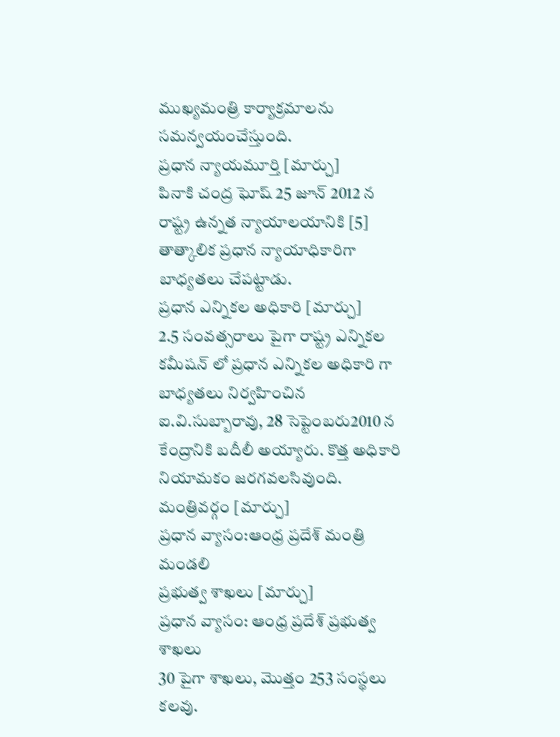ముఖ్యమంత్రి కార్యాక్రమాలను సమన్వయంచేస్తుంది.
ప్రధాన న్యాయమూర్తి [మార్చు]
పినాకి చంద్ర ఘోష్ 25 జూన్ 2012 న రాష్ట్ర ఉన్నత న్యాయాలయానికి [5] తాత్కాలిక ప్రధాన న్యాయాధికారిగా బాధ్యతలు చేపట్టాడు.
ప్రధాన ఎన్నికల అధికారి [మార్చు]
2.5 సంవత్సరాలు పైగా రాష్ట్ర ఎన్నికల కమీషన్ లో ప్రధాన ఎన్నికల అధికారి గా బాధ్యతలు నిర్వహించిన ఐ.వి.సుబ్బారావు, 28 సెప్టెంబరు2010 న కేంద్రానికి బదీలీ అయ్యారు. కొత్త అధికారి నియామకం జరగవలసివుంది.
మంత్రివర్గం [మార్చు]
ప్రధాన వ్యాసం:ఆంధ్ర ప్రదేశ్ మంత్రి మండలి
ప్రభుత్వ శాఖలు [మార్చు]
ప్రధాన వ్యాసం: ఆంధ్ర ప్రదేశ్ ప్రభుత్వ శాఖలు
30 పైగా శాఖలు, మొత్తం 253 సంస్థలు కలవు.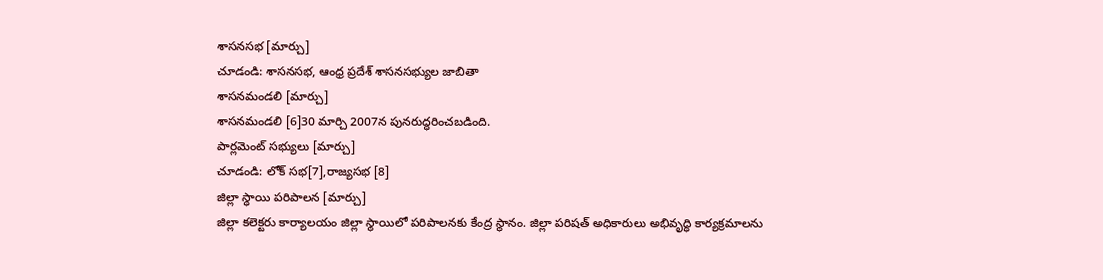శాసనసభ [మార్చు]
చూడండి: శాసనసభ, ఆంధ్ర ప్రదేశ్ శాసనసభ్యుల జాబితా
శాసనమండలి [మార్చు]
శాసనమండలి [6]30 మార్చి 2007న పునరుద్ధరించబడింది.
పార్లమెంట్ సభ్యులు [మార్చు]
చూడండి: లోక్ సభ[7],రాజ్యసభ [8]
జిల్లా స్ధాయి పరిపాలన [మార్చు]
జిల్లా కలెక్టరు కార్యాలయం జిల్లా స్థాయిలో పరిపాలనకు కేంద్ర స్థానం. జిల్లా పరిషత్ అధికారులు అభివృద్ధి కార్యక్రమాలను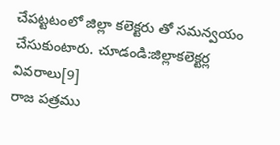చేపట్టటంలో జిల్లా కలెక్టరు తో సమన్వయం చేసుకుంటారు. చూడండి:జిల్లాకలెక్టర్ల వివరాలు[9]
రాజ పత్రము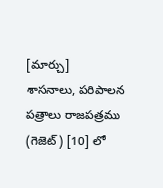[మార్చు]
శాసనాలు, పరిపాలన పత్రాలు రాజపత్రము (గెజెట్) [10] లో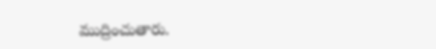ముద్రించుతారు.